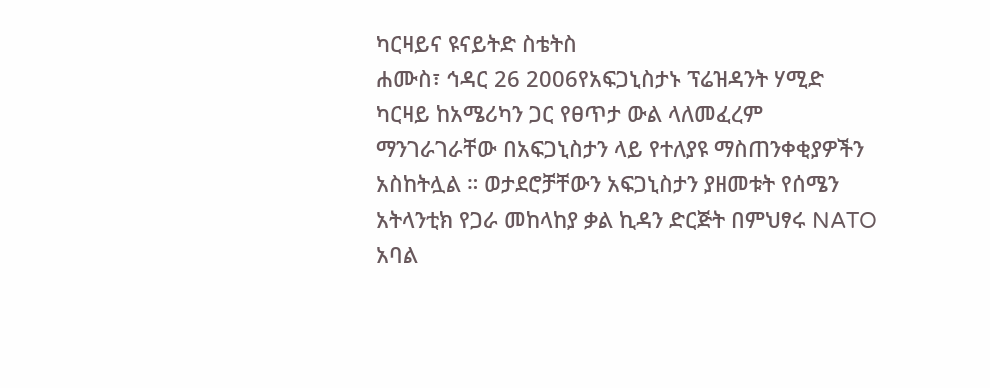ካርዛይና ዩናይትድ ስቴትስ
ሐሙስ፣ ኅዳር 26 2006የአፍጋኒስታኑ ፕሬዝዳንት ሃሚድ ካርዛይ ከአሜሪካን ጋር የፀጥታ ውል ላለመፈረም ማንገራገራቸው በአፍጋኒስታን ላይ የተለያዩ ማስጠንቀቂያዎችን አስከትሏል ። ወታደሮቻቸውን አፍጋኒስታን ያዘመቱት የሰሜን አትላንቲክ የጋራ መከላከያ ቃል ኪዳን ድርጅት በምህፃሩ NATO አባል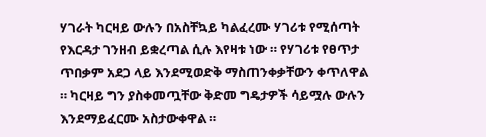ሃገራት ካርዛይ ውሉን በአስቸኳይ ካልፈረሙ ሃገሪቱ የሚሰጣት የእርዳታ ገንዘብ ይቋረጣል ሲሉ እየዛቱ ነው ። የሃገሪቱ የፀጥታ ጥበቃም አደጋ ላይ እንደሚወድቅ ማስጠንቀቃቸውን ቀጥለዋል ። ካርዛይ ግን ያስቀመጧቸው ቅድመ ግዴታዎች ሳይሟሉ ውሉን እንደማይፈርሙ አስታውቀዋል ።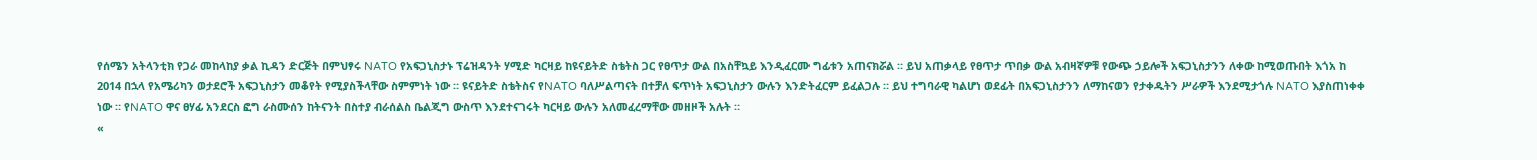የሰሜን አትላንቲክ የጋራ መከላከያ ቃል ኪዳን ድርጅት በምህፃሩ NATO የአፍጋኒስታኑ ፕሬዝዳንት ሃሚድ ካርዛይ ከዩናይትድ ስቴትስ ጋር የፀጥታ ውል በአስቸኳይ እንዲፈርሙ ግፊቱን አጠናክሯል ። ይህ አጠቃላይ የፀጥታ ጥበቃ ውል አብዛኛዎቹ የውጭ ኃይሎች አፍጋኒስታንን ለቀው ከሚወጡበት እጎአ ከ 2014 በኋላ የአሜሪካን ወታደሮች አፍጋኒስታን መቆየት የሚያስችላቸው ስምምነት ነው ። ዩናይትድ ስቴትስና የNATO ባለሥልጣናት በተቻለ ፍጥነት አፍጋኒስታን ውሉን እንድትፈርም ይፈልጋሉ ። ይህ ተግባራዊ ካልሆነ ወደፊት በአፍጋኒስታንን ለማከናወን የታቀዱትን ሥራዎች እንደሚታጎሉ NATO እያስጠነቀቀ ነው ። የNATO ዋና ፀሃፊ አንደርስ ፎግ ራስሙሰን ከትናንት በስተያ ብራሰልስ ቤልጂግ ውስጥ እንደተናገሩት ካርዛይ ውሉን አለመፈረማቸው መዘዞች አሉት ።
«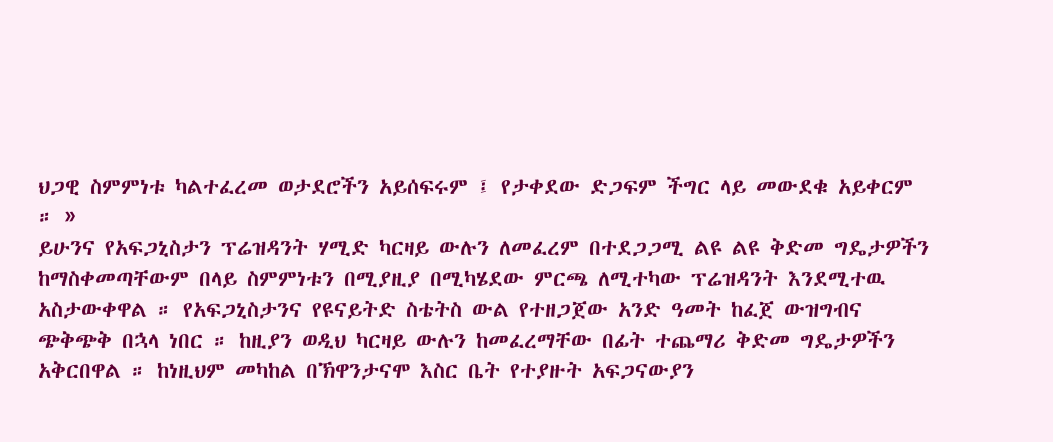ህጋዊ ስምምነቱ ካልተፈረመ ወታደሮችን አይሰፍሩም ፤ የታቀደው ድጋፍም ችግር ላይ መውደቁ አይቀርም ። »
ይሁንና የአፍጋኒስታን ፕሬዝዳንት ሃሚድ ካርዛይ ውሉን ለመፈረም በተደጋጋሚ ልዩ ልዩ ቅድመ ግዴታዎችን ከማስቀመጣቸውም በላይ ስምምነቱን በሚያዚያ በሚካሄደው ምርጫ ለሚተካው ፕሬዝዳንት እንደሚተዉ አስታውቀዋል ። የአፍጋኒስታንና የዩናይትድ ስቴትስ ውል የተዘጋጀው አንድ ዓመት ከፈጀ ውዝግብና ጭቅጭቅ በኋላ ነበር ። ከዚያን ወዲህ ካርዛይ ውሉን ከመፈረማቸው በፊት ተጨማሪ ቅድመ ግዴታዎችን አቅርበዋል ። ከነዚህም መካከል በኽዋንታናሞ እስር ቤት የተያዙት አፍጋናውያን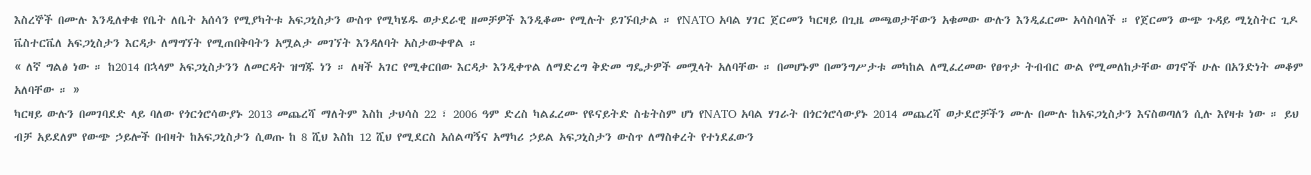እስረኞች በሙሉ እንዲለቀቁ የቤት ለቤት አሰሳን የሚያካትቱ አፍጋኒስታን ውስጥ የሚካሄዱ ወታደራዊ ዘመቻዎች እንዲቆሙ የሚሉት ይገኙበታል ። የNATO አባል ሃገር ጀርመን ካርዛይ በጊዜ መጫወታቸውን አቁመው ውሉን እንዲፈርሙ አሳስባለች ። የጀርመን ውጭ ጉዳይ ሚኒስትር ጊዶ ቬስተርቬለ አፍጋኒስታን እርዳታ ለማግኘት የሚጠበቅባትን አሟልታ መገኘት እንዳለባት አስታውቀዋል ።
« ለኛ ግልፅ ነው ። ከ2014 በኋላም አፍጋኒስታንን ለመርዳት ዝግጁ ነን ። ለዛች አገር የሚቀርበው እርዳታ እንዲቀጥል ለማድረግ ቅድመ ግዴታዎች መሟላት አለባቸው ። በመሆኑም በመንግሥታቱ መካከል ለሚፈረመው የፀጥታ ትብብር ውል የሚመለከታቸው ወገኖች ሁሉ በአንድነት መቆም አለባቸው ። »
ካርዛይ ውሉን በመገባደድ ላይ ባለው የጎርጎሮሳውያኑ 2013 መጨረሻ ማለትም እስከ ታህሳስ 22 ፣ 2006 ዓም ድረስ ካልፈረሙ የዩናይትድ ስቴትስም ሆነ የNATO አባል ሃገራት በጎርጎሮሳውያኑ 2014 መጨረሻ ወታደሮቻችን ሙሉ በሙሉ ከአፍጋኒስታን እናስወጣለን ሲሉ እየዛቱ ነው ። ይህ ብቻ አይደለም የውጭ ኃይሎች በብዛት ከአፍጋኒስታን ሲወጡ ከ 8 ሺህ እስከ 12 ሺህ የሚደርስ አሰልጣኝና አማካሪ ኃይል አፍጋኒስታን ውስጥ ለማስቀረት የተነደፈውን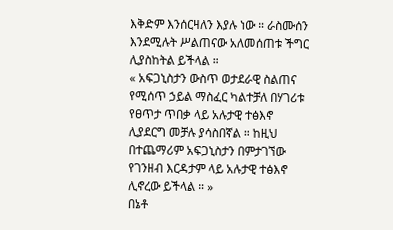እቅድም እንሰርዛለን እያሉ ነው ። ራስሙሰን እንደሚሉት ሥልጠናው አለመሰጠቱ ችግር ሊያስከትል ይችላል ።
« አፍጋኒስታን ውስጥ ወታደራዊ ስልጠና የሚሰጥ ኃይል ማስፈር ካልተቻለ በሃገሪቱ የፀጥታ ጥበቃ ላይ አሉታዊ ተፅእኖ ሊያደርግ መቻሉ ያሳስበኛል ። ከዚህ በተጨማሪም አፍጋኒስታን በምታገኘው የገንዘብ እርዳታም ላይ አሉታዊ ተፅእኖ ሊኖረው ይችላል ። »
በኔቶ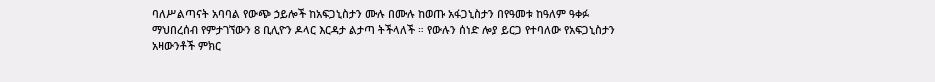ባለሥልጣናት አባባል የውጭ ኃይሎች ከአፍጋኒስታን ሙሉ በሙሉ ከወጡ አፋጋኒስታን በየዓመቱ ከዓለም ዓቀፉ ማህበረሰብ የምታገኘውን 8 ቢሊዮን ዶላር እርዳታ ልታጣ ትችላለች ። የውሉን ሰነድ ሎያ ይርጋ የተባለው የአፍጋኒስታን አዛውንቶች ምክር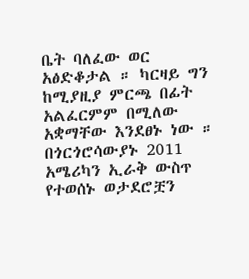ቤት ባለፈው ወር አፅድቆታል ። ካርዛይ ግን ከሚያዚያ ምርጫ በፊት አልፈርምም በሚለው አቋማቸው እንደፀኑ ነው ። በጎርጎሮሳውያኑ 2011 አሜሪካን ኢራቅ ውስጥ የተወሰኑ ወታደሮቿን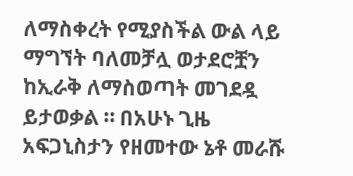ለማስቀረት የሚያስችል ውል ላይ ማግኘት ባለመቻሏ ወታደሮቿን ከኢራቅ ለማስወጣት መገደዷ ይታወቃል ። በአሁኑ ጊዜ አፍጋኒስታን የዘመተው ኔቶ መራሹ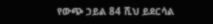የውጭ ኃይል 84 ሺህ ይደርሳል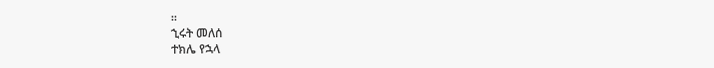።
ኂሩት መለሰ
ተክሌ የኋላ